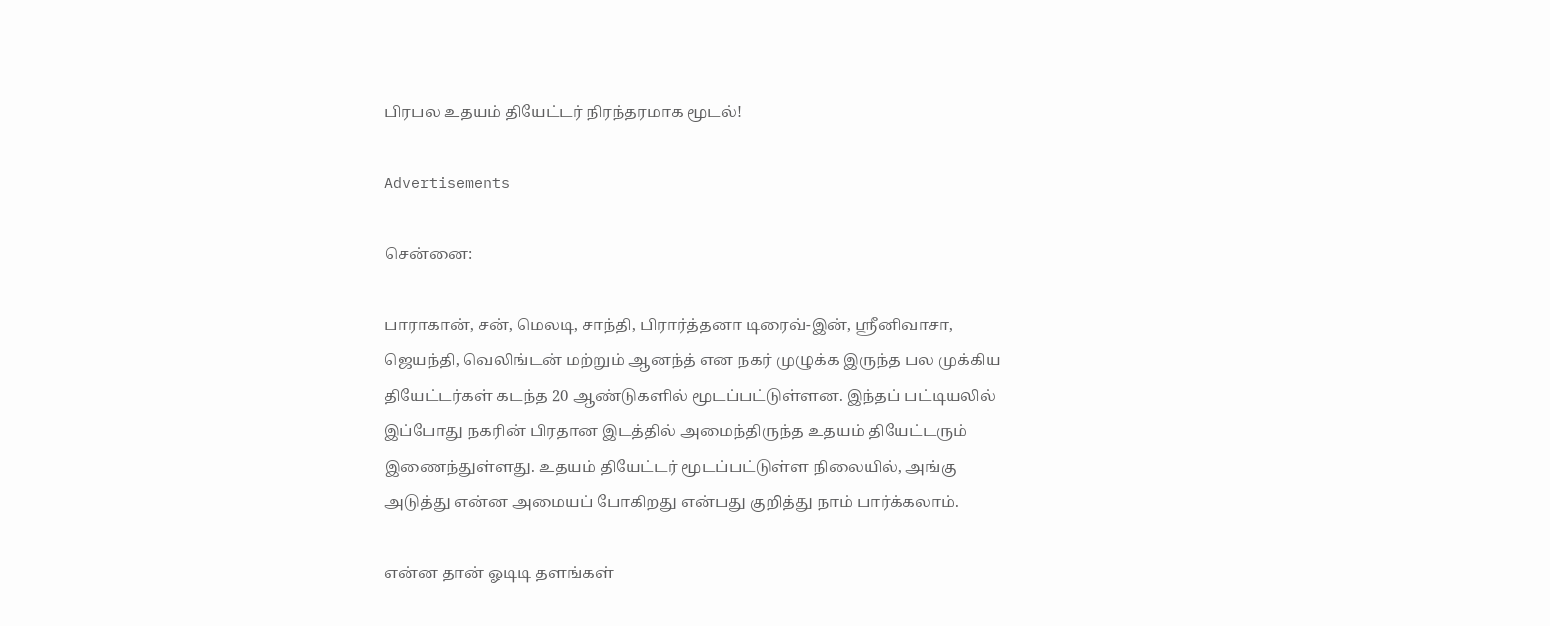பிரபல உதயம் தியேட்டர் நிரந்தரமாக மூடல்!

Advertisements

சென்னை:

பாராகான், சன், மெலடி, சாந்தி, பிரார்த்தனா டிரைவ்-இன், ஸ்ரீனிவாசா, ஜெயந்தி, வெலிங்டன் மற்றும் ஆனந்த் என நகர் முழுக்க இருந்த பல முக்கிய தியேட்டர்கள் கடந்த 20 ஆண்டுகளில் மூடப்பட்டுள்ளன. இந்தப் பட்டியலில் இப்போது நகரின் பிரதான இடத்தில் அமைந்திருந்த உதயம் தியேட்டரும் இணைந்துள்ளது. உதயம் தியேட்டர் மூடப்பட்டுள்ள நிலையில், அங்கு அடுத்து என்ன அமையப் போகிறது என்பது குறித்து நாம் பார்க்கலாம்.

என்ன தான் ஓடிடி தளங்கள்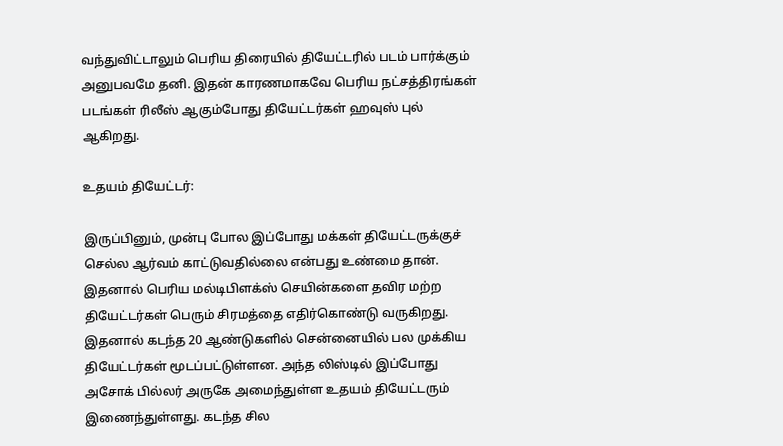வந்துவிட்டாலும் பெரிய திரையில் தியேட்டரில் படம் பார்க்கும் அனுபவமே தனி. இதன் காரணமாகவே பெரிய நட்சத்திரங்கள் படங்கள் ரிலீஸ் ஆகும்போது தியேட்டர்கள் ஹவுஸ் புல் ஆகிறது.

உதயம் தியேட்டர்:

இருப்பினும், முன்பு போல இப்போது மக்கள் தியேட்டருக்குச் செல்ல ஆர்வம் காட்டுவதில்லை என்பது உண்மை தான். இதனால் பெரிய மல்டிபிளக்ஸ் செயின்களை தவிர மற்ற தியேட்டர்கள் பெரும் சிரமத்தை எதிர்கொண்டு வருகிறது. இதனால் கடந்த 20 ஆண்டுகளில் சென்னையில் பல முக்கிய தியேட்டர்கள் மூடப்பட்டுள்ளன. அந்த லிஸ்டில் இப்போது அசோக் பில்லர் அருகே அமைந்துள்ள உதயம் தியேட்டரும் இணைந்துள்ளது. கடந்த சில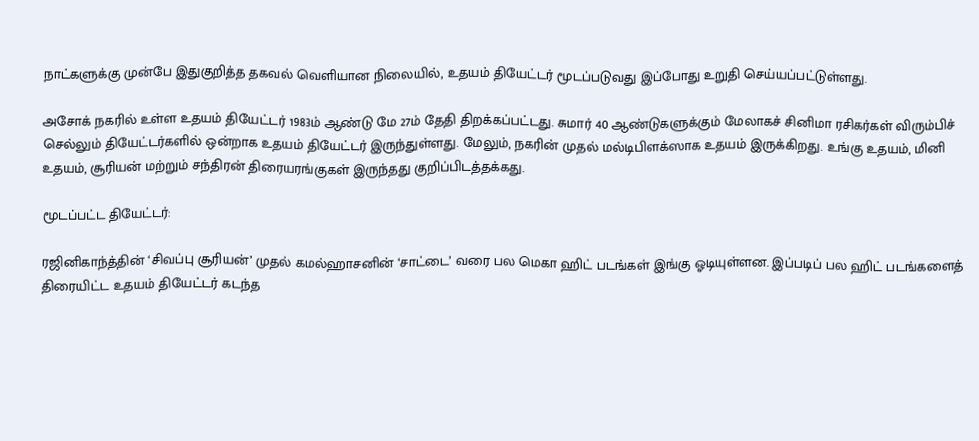நாட்களுக்கு முன்பே இதுகுறித்த தகவல் வெளியான நிலையில், உதயம் தியேட்டர் மூடப்படுவது இப்போது உறுதி செய்யப்பட்டுள்ளது.

அசோக் நகரில் உள்ள உதயம் தியேட்டர் 1983ம் ஆண்டு மே 27ம் தேதி திறக்கப்பட்டது. சுமார் 40 ஆண்டுகளுக்கும் மேலாகச் சினிமா ரசிகர்கள் விரும்பிச் செல்லும் தியேட்டர்களில் ஒன்றாக உதயம் தியேட்டர் இருந்துள்ளது. மேலும், நகரின் முதல் மல்டிபிளக்ஸாக உதயம் இருக்கிறது. உங்கு உதயம், மினி உதயம், சூரியன் மற்றும் சந்திரன் திரையரங்குகள் இருந்தது குறிப்பிடத்தக்கது.

மூடப்பட்ட தியேட்டர்:

ரஜினிகாந்த்தின் ‘சிவப்பு சூரியன்’ முதல் கமல்ஹாசனின் ‘சாட்டை’ வரை பல மெகா ஹிட் படங்கள் இங்கு ஓடியுள்ளன. இப்படிப் பல ஹிட் படங்களைத் திரையிட்ட உதயம் தியேட்டர் கடந்த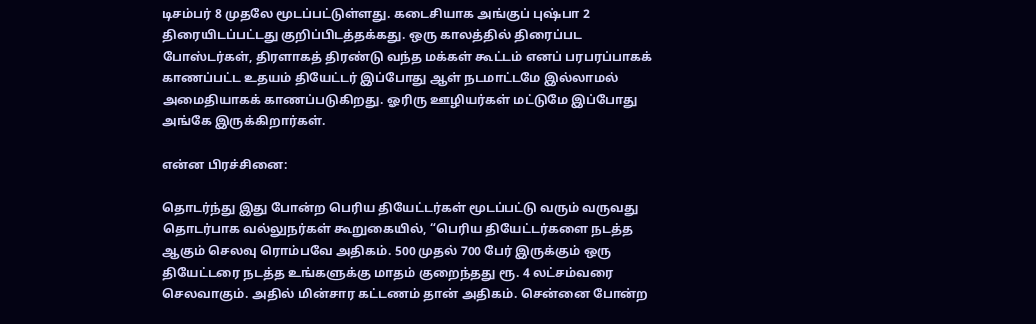டிசம்பர் 8 முதலே மூடப்பட்டுள்ளது. கடைசியாக அங்குப் புஷ்பா 2 திரையிடப்பட்டது குறிப்பிடத்தக்கது. ஒரு காலத்தில் திரைப்பட போஸ்டர்கள், திரளாகத் திரண்டு வந்த மக்கள் கூட்டம் எனப் பரபரப்பாகக் காணப்பட்ட உதயம் தியேட்டர் இப்போது ஆள் நடமாட்டமே இல்லாமல் அமைதியாகக் காணப்படுகிறது. ஓரிரு ஊழியர்கள் மட்டுமே இப்போது அங்கே இருக்கிறார்கள்.

என்ன பிரச்சினை:

தொடர்ந்து இது போன்ற பெரிய தியேட்டர்கள் மூடப்பட்டு வரும் வருவது தொடர்பாக வல்லுநர்கள் கூறுகையில், “பெரிய தியேட்டர்களை நடத்த ஆகும் செலவு ரொம்பவே அதிகம். 500 முதல் 700 பேர் இருக்கும் ஒரு தியேட்டரை நடத்த உங்களுக்கு மாதம் குறைந்தது ரூ. 4 லட்சம்வரை செலவாகும். அதில் மின்சார கட்டணம் தான் அதிகம். சென்னை போன்ற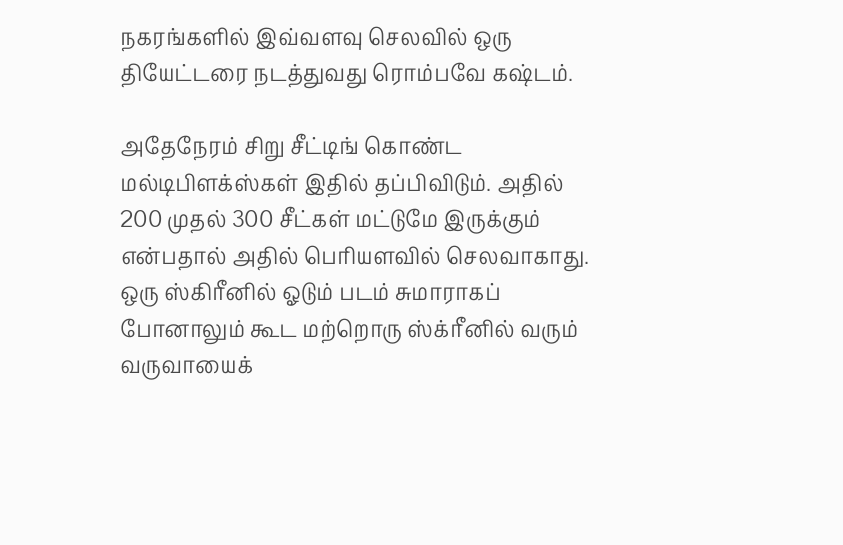நகரங்களில் இவ்வளவு செலவில் ஒரு தியேட்டரை நடத்துவது ரொம்பவே கஷ்டம்.

அதேநேரம் சிறு சீட்டிங் கொண்ட மல்டிபிளக்ஸ்கள் இதில் தப்பிவிடும். அதில் 200 முதல் 300 சீட்கள் மட்டுமே இருக்கும் என்பதால் அதில் பெரியளவில் செலவாகாது. ஒரு ஸ்கிரீனில் ஓடும் படம் சுமாராகப் போனாலும் கூட மற்றொரு ஸ்க்ரீனில் வரும் வருவாயைக்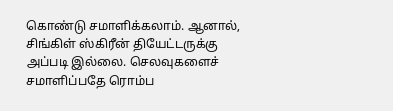கொண்டு சமாளிக்கலாம். ஆனால், சிங்கிள் ஸ்கிரீன் தியேட்டருக்கு அப்படி இல்லை. செலவுகளைச் சமாளிப்பதே ரொம்ப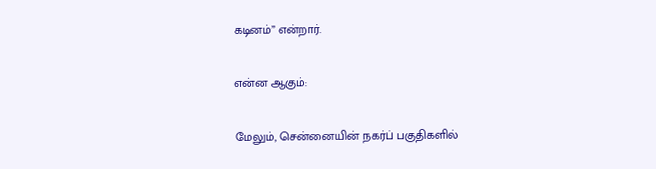கடினம்” என்றார்.

என்ன ஆகும்:

மேலும், சென்னையின் நகர்ப் பகுதிகளில்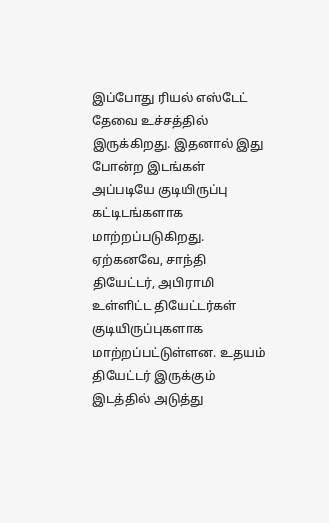இப்போது ரியல் எஸ்டேட் தேவை உச்சத்தில் இருக்கிறது. இதனால் இது போன்ற இடங்கள் அப்படியே குடியிருப்பு கட்டிடங்களாக மாற்றப்படுகிறது. ஏற்கனவே, சாந்தி தியேட்டர், அபிராமி உள்ளிட்ட தியேட்டர்கள் குடியிருப்புகளாக மாற்றப்பட்டுள்ளன. உதயம் தியேட்டர் இருக்கும் இடத்தில் அடுத்து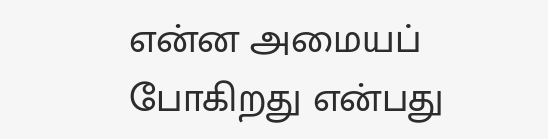என்ன அமையப் போகிறது என்பது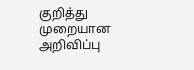குறித்து முறையான அறிவிப்பு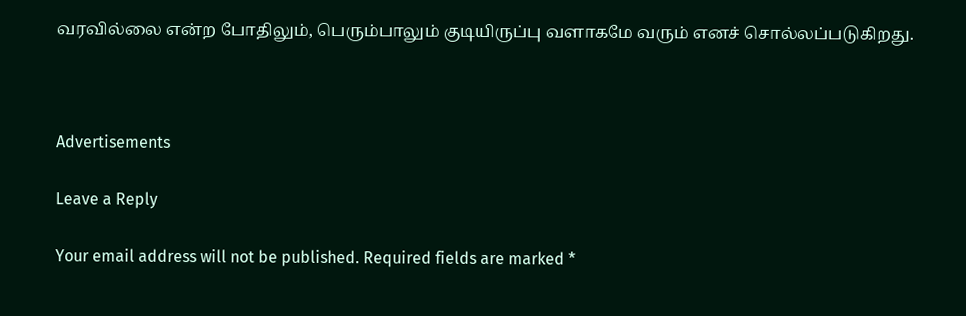வரவில்லை என்ற போதிலும், பெரும்பாலும் குடியிருப்பு வளாகமே வரும் எனச் சொல்லப்படுகிறது.



Advertisements

Leave a Reply

Your email address will not be published. Required fields are marked *